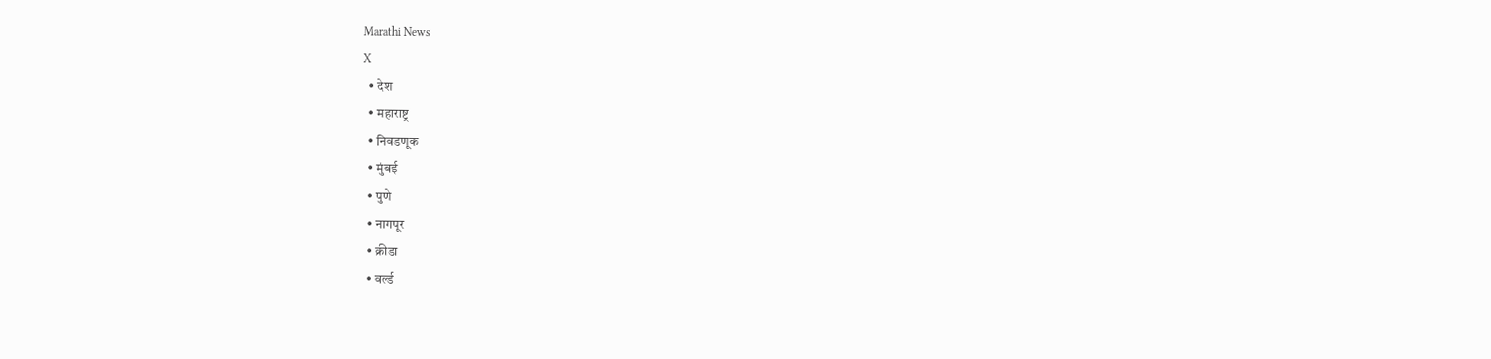Marathi News
X
  • देश
  • महाराष्ट्र
  • निवडणूक
  • मुंबई
  • पुणे
  • नागपूर
  • क्रीडा
  • वर्ल्ड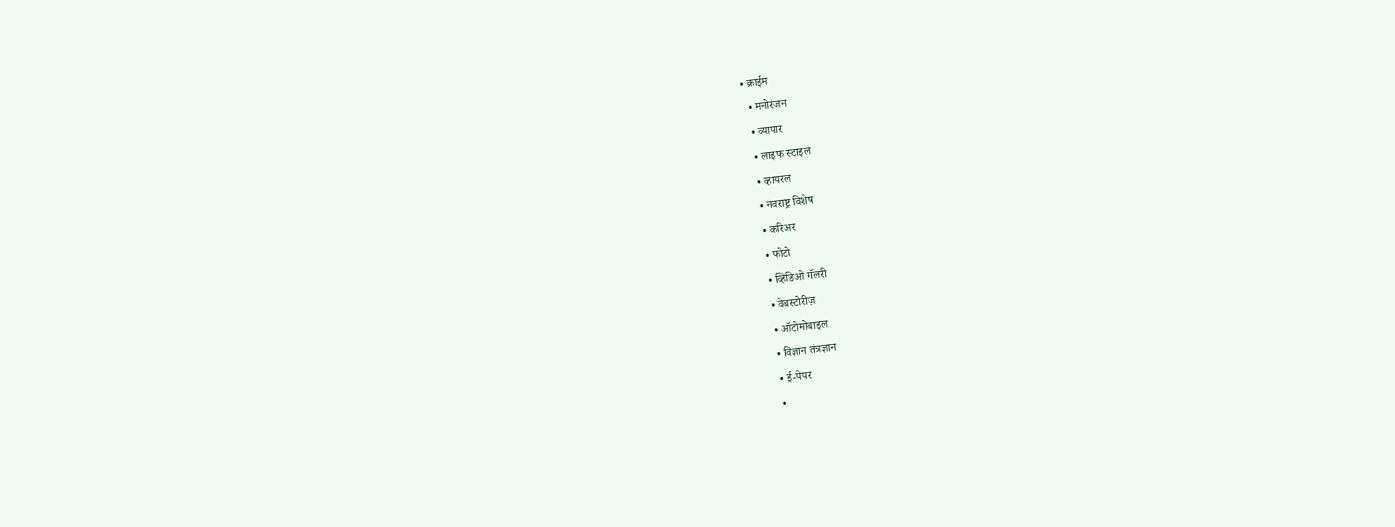• क्राईम
  • मनोरंजन
  • व्यापार
  • लाइफ स्टाइल
  • व्हायरल
  • नवराष्ट्र विशेष
  • करिअर
  • फोटो
  • व्हिडिओ गॅलरी
  • वेबस्टोरीज़
  • ऑटोमोबाइल
  • विज्ञान तंत्रज्ञान
  • ई-पेपर
  •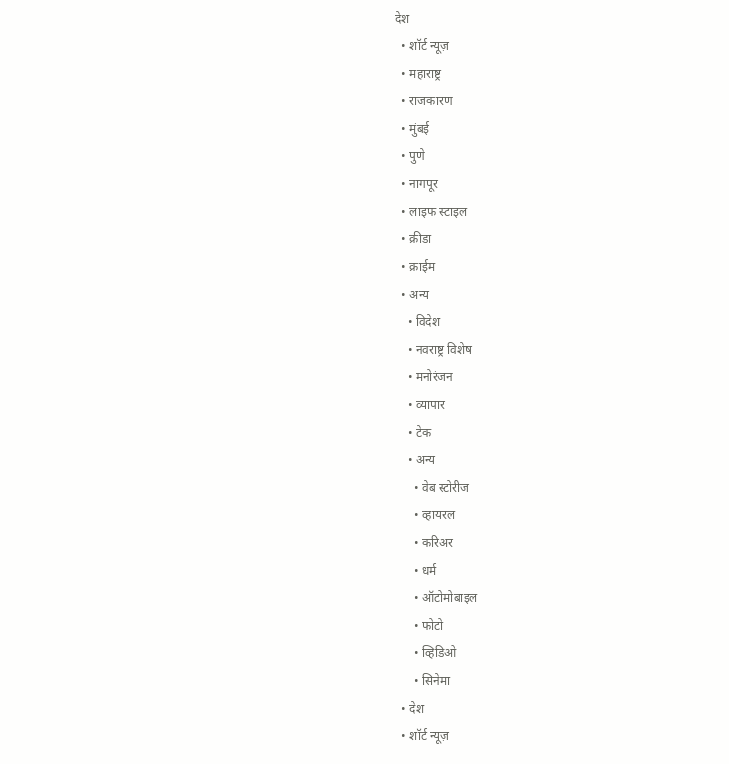देश
  • शॉर्ट न्यूज़
  • महाराष्ट्र
  • राजकारण
  • मुंबई
  • पुणे
  • नागपूर
  • लाइफ स्टाइल
  • क्रीडा
  • क्राईम
  • अन्य
    • विदेश
    • नवराष्ट्र विशेष
    • मनोरंजन
    • व्यापार
    • टेक
    • अन्य
      • वेब स्टोरीज
      • व्हायरल
      • करिअर
      • धर्म
      • ऑटोमोबाइल
      • फोटो
      • व्हिडिओ
      • सिनेमा
  • देश
  • शॉर्ट न्यूज़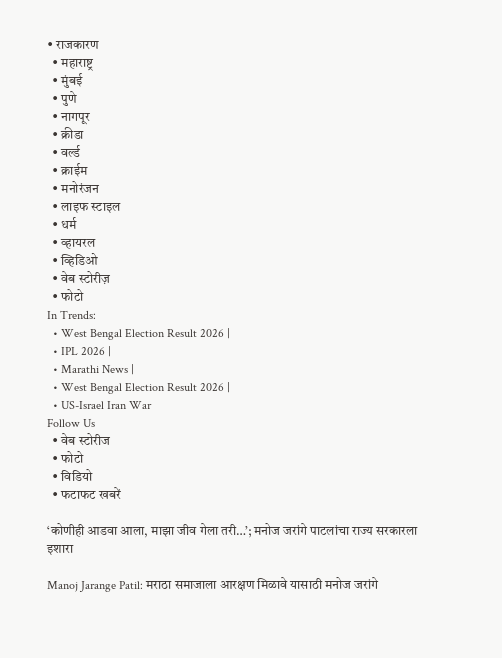• राजकारण
  • महाराष्ट्र
  • मुंबई
  • पुणे
  • नागपूर
  • क्रीडा
  • वर्ल्ड
  • क्राईम
  • मनोरंजन
  • लाइफ स्टाइल
  • धर्म
  • व्हायरल
  • व्हिडिओ
  • वेब स्टोरीज़
  • फोटो
In Trends:
  • West Bengal Election Result 2026 |
  • IPL 2026 |
  • Marathi News |
  • West Bengal Election Result 2026 |
  • US-Israel Iran War
Follow Us
  • वेब स्टोरीज
  • फोटो
  • विडियो
  • फटाफट खबरें

‘कोणीही आडवा आला, माझा जीव गेला तरी…’; मनोज जरांगे पाटलांचा राज्य सरकारला इशारा

Manoj Jarange Patil: मराठा समाजाला आरक्षण मिळावे यासाठी मनोज जरांगे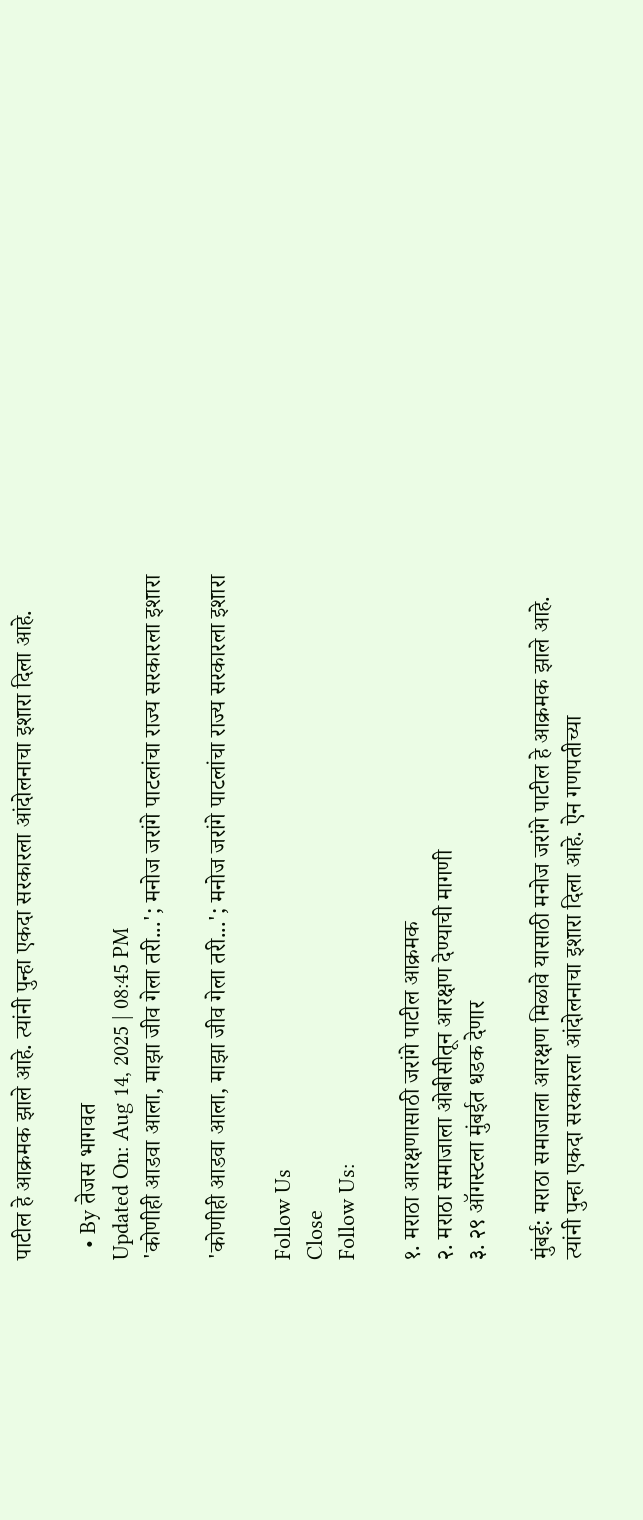पाटील हे आक्रमक झाले आहे. त्यांनी पुन्हा एकदा सरकारला आंदोलनाचा इशारा दिला आहे.

  • By तेजस भागवत
Updated On: Aug 14, 2025 | 08:45 PM
'कोणीही आडवा आला, माझा जीव गेला तरी...'; मनोज जरांगे पाटलांचा राज्य सरकारला इशारा

'कोणीही आडवा आला, माझा जीव गेला तरी...'; मनोज जरांगे पाटलांचा राज्य सरकारला इशारा

Follow Us
Close
Follow Us:

१. मराठा आरक्षणासाठी जरांगे पाटील आक्रमक
२. मराठा समाजाला ओबीसीतून आरक्षण देण्याची मागणी
३. २९ ऑगस्टला मुंबईत धडक देणार

मुंबई: मराठा समाजाला आरक्षण मिळावे यासाठी मनोज जरांगे पाटील हे आक्रमक झाले आहे. त्यांनी पुन्हा एकदा सरकारला आंदोलनाचा इशारा दिला आहे. ऐन गणपतीच्या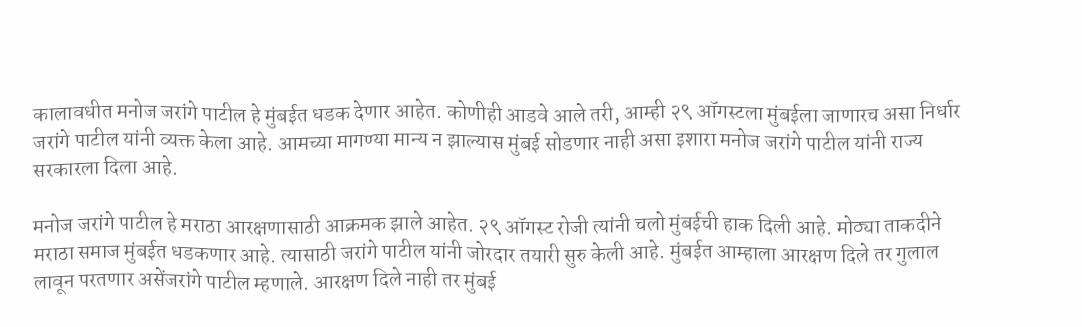कालावधीत मनोज जरांगे पाटील हे मुंबईत धडक देणार आहेत. कोणीही आडवे आले तरी, आम्ही २९ ऑगस्टला मुंबईला जाणारच असा निर्धार जरांगे पाटील यांनी व्यक्त केला आहे. आमच्या मागण्या मान्य न झाल्यास मुंबई सोडणार नाही असा इशारा मनोज जरांगे पाटील यांनी राज्य सरकारला दिला आहे.

मनोज जरांगे पाटील हे मराठा आरक्षणासाठी आक्रमक झाले आहेत. २९ ऑगस्ट रोजी त्यांनी चलो मुंबईची हाक दिली आहे. मोठ्या ताकदीने मराठा समाज मुंबईत धडकणार आहे. त्यासाठी जरांगे पाटील यांनी जोरदार तयारी सुरु केली आहे. मुंबईत आम्हाला आरक्षण दिले तर गुलाल लावून परतणार असेंजरांगे पाटील म्हणाले. आरक्षण दिले नाही तर मुंबई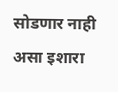सोडणार नाही असा इशारा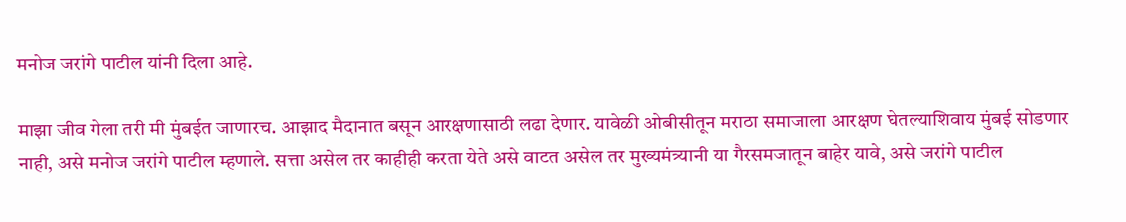मनोज जरांगे पाटील यांनी दिला आहे.

माझा जीव गेला तरी मी मुंबईत जाणारच. आझाद मैदानात बसून आरक्षणासाठी लढा देणार. यावेळी ओबीसीतून मराठा समाजाला आरक्षण घेतल्याशिवाय मुंबई सोडणार नाही, असे मनोज जरांगे पाटील म्हणाले. सत्ता असेल तर काहीही करता येते असे वाटत असेल तर मुख्यमंत्र्यानी या गैरसमजातून बाहेर यावे, असे जरांगे पाटील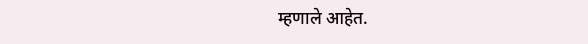म्हणाले आहेत.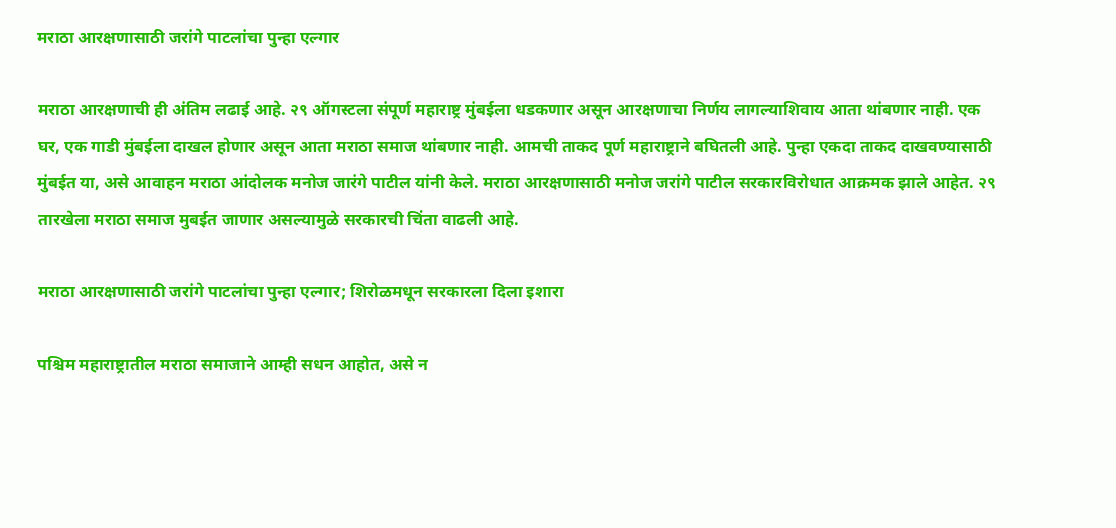मराठा आरक्षणासाठी जरांगे पाटलांचा पुन्हा एल्गार

मराठा आरक्षणाची ही अंतिम लढाई आहे. २९ ऑगस्टला संपूर्ण महाराष्ट्र मुंबईला धडकणार असून आरक्षणाचा निर्णय लागल्याशिवाय आता थांबणार नाही. एक घर, एक गाडी मुंबईला दाखल होणार असून आता मराठा समाज थांबणार नाही. आमची ताकद पूर्ण महाराष्ट्राने बघितली आहे. पुन्हा एकदा ताकद दाखवण्यासाठी मुंबईत या, असे आवाहन मराठा आंदोलक मनोज जारंगे पाटील यांनी केले. मराठा आरक्षणासाठी मनोज जरांगे पाटील सरकारविरोधात आक्रमक झाले आहेत. २९ तारखेला मराठा समाज मुबईत जाणार असल्यामुळे सरकारची चिंता वाढली आहे.

मराठा आरक्षणासाठी जरांगे पाटलांचा पुन्हा एल्गार; शिरोळमधून सरकारला दिला इशारा

पश्चिम महाराष्ट्रातील मराठा समाजाने आम्ही सधन आहोत, असे न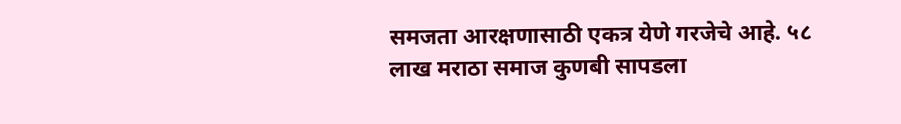समजता आरक्षणासाठी एकत्र येणे गरजेचे आहे. ५८ लाख मराठा समाज कुणबी सापडला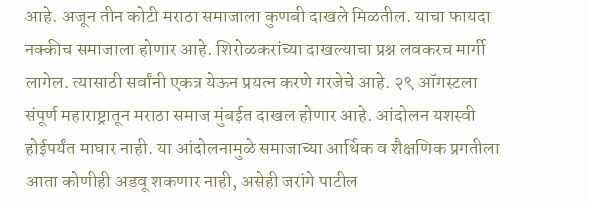आहे. अजून तीन कोटी मराठा समाजाला कुणबी दाखले मिळतील. याचा फायदा नक्कीच समाजाला होणार आहे. शिरोळकरांच्या दाखल्याचा प्रश्न लवकरच मार्गी लागेल. त्यासाठी सर्वांनी एकत्र येऊन प्रयत्न करणे गरजेचे आहे. २९ ऑगस्टला संपूर्ण महाराष्ट्रातून मराठा समाज मुंबईत दाखल होणार आहे. आंदोलन यशस्वी होईपर्यंत माघार नाही. या आंदोलनामुळे समाजाच्या आर्थिक व शैक्षणिक प्रगतीला आता कोणीही अडवू शकणार नाही, असेही जरांगे पाटील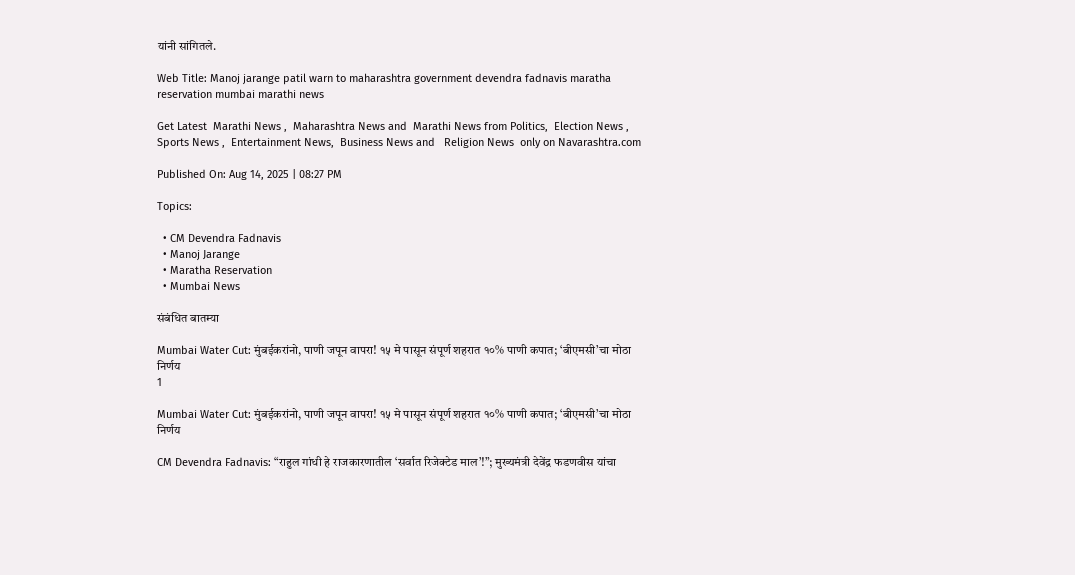यांनी सांगितले.

Web Title: Manoj jarange patil warn to maharashtra government devendra fadnavis maratha reservation mumbai marathi news

Get Latest  Marathi News ,  Maharashtra News and  Marathi News from Politics,  Election News ,  Sports News ,  Entertainment News,  Business News and   Religion News  only on Navarashtra.com

Published On: Aug 14, 2025 | 08:27 PM

Topics:

  • CM Devendra Fadnavis
  • Manoj Jarange
  • Maratha Reservation
  • Mumbai News

संबंधित बातम्या

Mumbai Water Cut: मुंबईकरांनो, पाणी जपून वापरा! १५ मे पासून संपूर्ण शहरात १०% पाणी कपात; ‘बीएमसी’चा मोठा निर्णय
1

Mumbai Water Cut: मुंबईकरांनो, पाणी जपून वापरा! १५ मे पासून संपूर्ण शहरात १०% पाणी कपात; ‘बीएमसी’चा मोठा निर्णय

CM Devendra Fadnavis: “राहुल गांधी हे राजकारणातील ‘सर्वात रिजेक्टेड माल’!”; मुख्यमंत्री देवेंद्र फडणवीस यांचा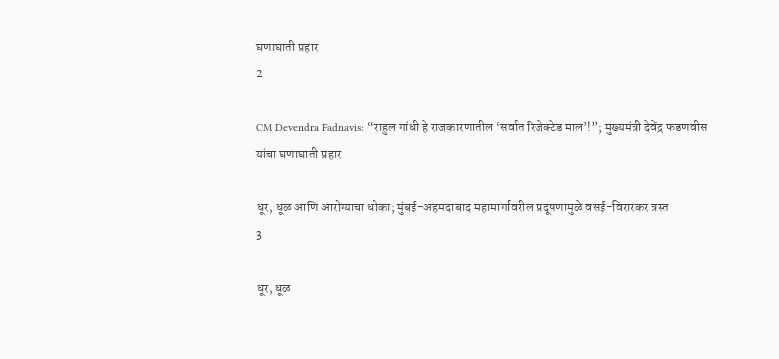घणाघाती प्रहार
2

CM Devendra Fadnavis: “राहुल गांधी हे राजकारणातील ‘सर्वात रिजेक्टेड माल’!”; मुख्यमंत्री देवेंद्र फडणवीस यांचा घणाघाती प्रहार

धूर, धूळ आणि आरोग्याचा धोका; मुंबई-अहमदाबाद महामार्गावरील प्रदूषणामुळे वसई-विरारकर त्रस्त
3

धूर, धूळ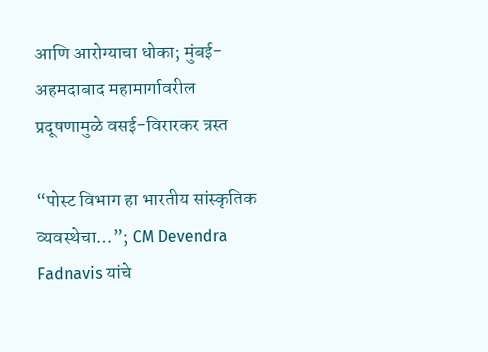आणि आरोग्याचा धोका; मुंबई-अहमदाबाद महामार्गावरील प्रदूषणामुळे वसई-विरारकर त्रस्त

“पोस्ट विभाग हा भारतीय सांस्कृतिक व्यवस्थेचा…”; CM Devendra Fadnavis यांचे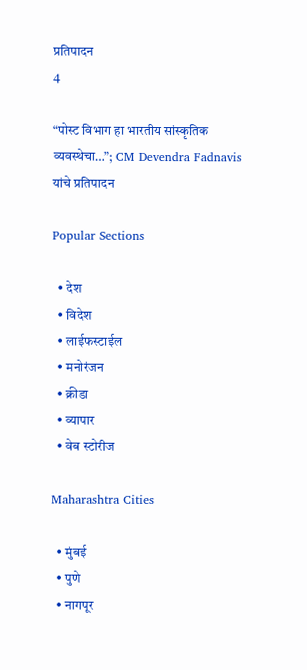प्रतिपादन
4

“पोस्ट विभाग हा भारतीय सांस्कृतिक व्यवस्थेचा…”; CM Devendra Fadnavis यांचे प्रतिपादन

Popular Sections

  • देश
  • विदेश
  • लाईफस्टाईल
  • मनोरंजन
  • क्रीडा
  • व्यापार
  • वेब स्टोरीज

Maharashtra Cities

  • मुंबई
  • पुणे
  • नागपूर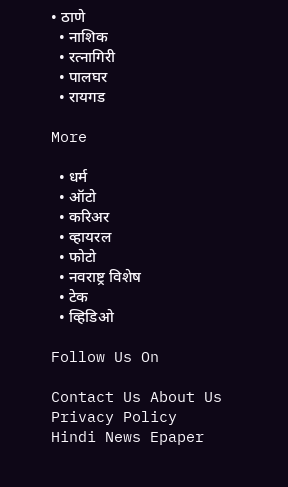• ठाणे
  • नाशिक
  • रत्नागिरी
  • पालघर
  • रायगड

More

  • धर्म
  • ऑटो
  • करिअर
  • व्हायरल
  • फोटो
  • नवराष्ट्र विशेष
  • टेक
  • व्हिडिओ

Follow Us On

Contact Us About Us Privacy Policy
Hindi News Epaper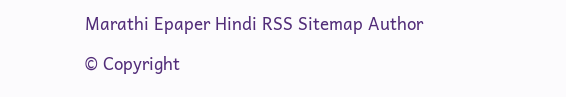Marathi Epaper Hindi RSS Sitemap Author

© Copyright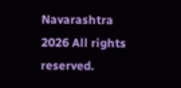Navarashtra 2026 All rights reserved.